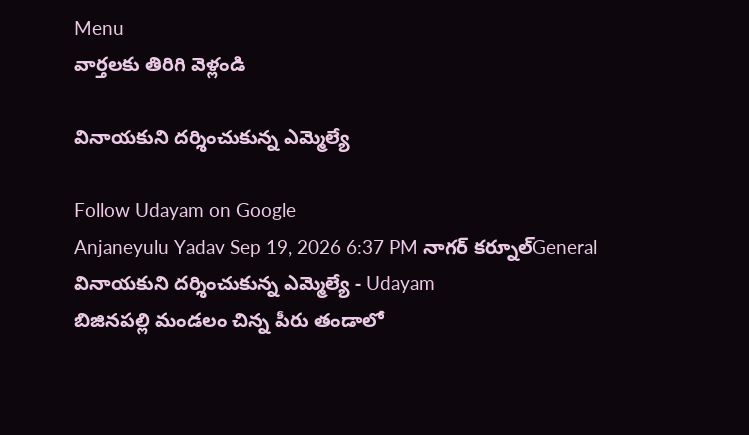Menu
వార్తలకు తిరిగి వెళ్లండి

వినాయకుని దర్శించుకున్న ఎమ్మెల్యే

Follow Udayam on Google
Anjaneyulu Yadav Sep 19, 2026 6:37 PM నాగర్ కర్నూల్General
వినాయకుని దర్శించుకున్న ఎమ్మెల్యే - Udayam
బిజినపల్లి మండలం చిన్న పీరు తండాలో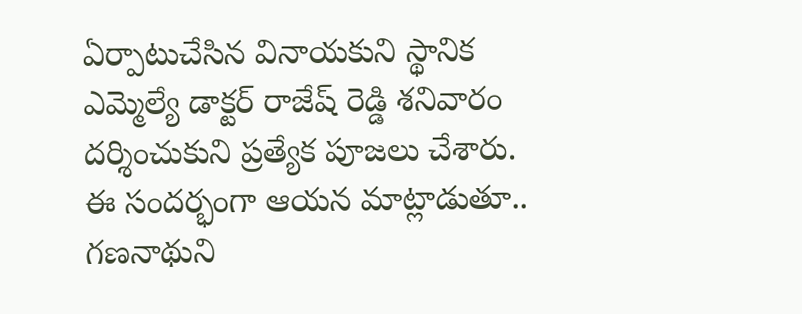ఏర్పాటుచేసిన వినాయకుని స్థానిక ఎమ్మెల్యే డాక్టర్ రాజేష్ రెడ్డి శనివారం దర్శించుకుని ప్రత్యేక పూజలు చేశారు. ఈ సందర్భంగా ఆయన మాట్లాడుతూ.. గణనాథుని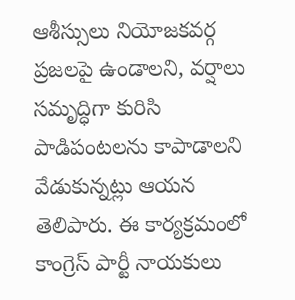ఆశీస్సులు నియోజకవర్గ ప్రజలపై ఉండాలని, వర్షాలు సమృద్ధిగా కురిసి పాడిపంటలను కాపాడాలని వేడుకున్నట్లు ఆయన తెలిపారు. ఈ కార్యక్రమంలో కాంగ్రెస్ పార్టీ నాయకులు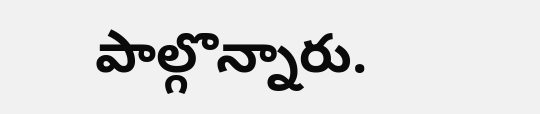పాల్గొన్నారు.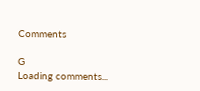Comments

G
Loading comments...